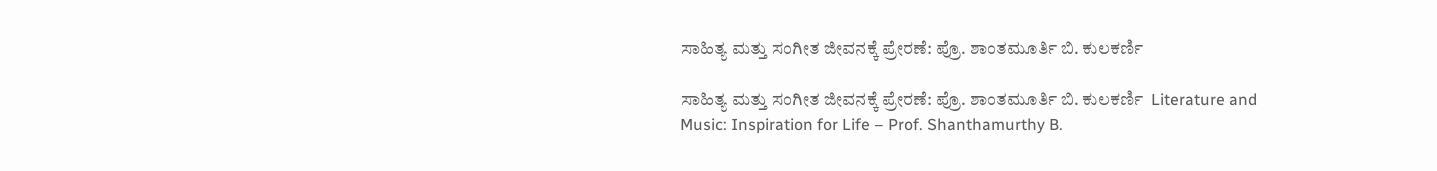ಸಾಹಿತ್ಯ ಮತ್ತು ಸಂಗೀತ ಜೀವನಕ್ಕೆ ಪ್ರೇರಣೆ: ಪ್ರೊ. ಶಾಂತಮೂರ್ತಿ ಬಿ. ಕುಲಕರ್ಣಿ

ಸಾಹಿತ್ಯ ಮತ್ತು ಸಂಗೀತ ಜೀವನಕ್ಕೆ ಪ್ರೇರಣೆ: ಪ್ರೊ. ಶಾಂತಮೂರ್ತಿ ಬಿ. ಕುಲಕರ್ಣಿ  Literature and Music: Inspiration for Life – Prof. Shanthamurthy B.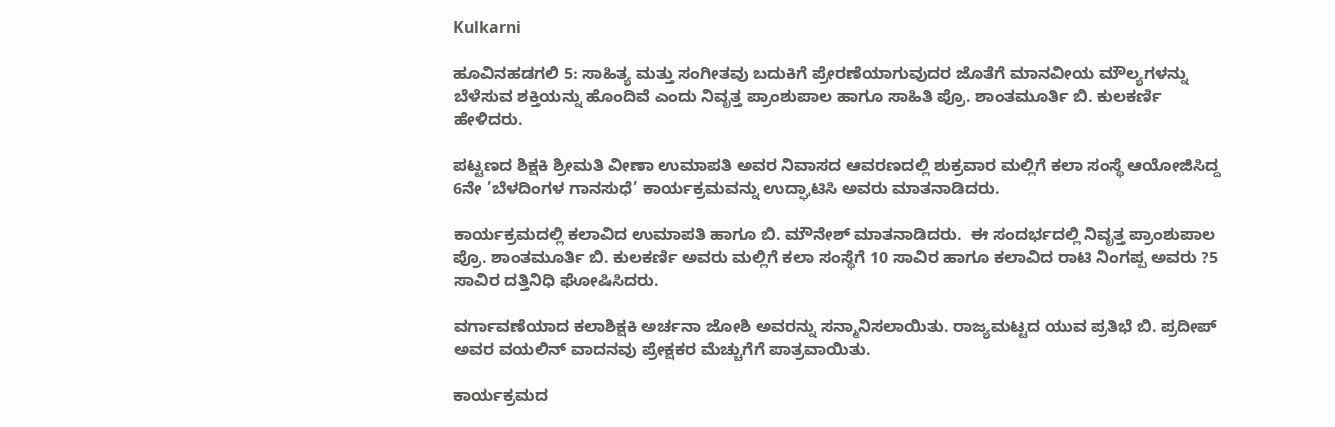Kulkarni

ಹೂವಿನಹಡಗಲಿ 5: ಸಾಹಿತ್ಯ ಮತ್ತು ಸಂಗೀತವು ಬದುಕಿಗೆ ಪ್ರೇರಣೆಯಾಗುವುದರ ಜೊತೆಗೆ ಮಾನವೀಯ ಮೌಲ್ಯಗಳನ್ನು ಬೆಳೆಸುವ ಶಕ್ತಿಯನ್ನು ಹೊಂದಿವೆ ಎಂದು ನಿವೃತ್ತ ಪ್ರಾಂಶುಪಾಲ ಹಾಗೂ ಸಾಹಿತಿ ಪ್ರೊ. ಶಾಂತಮೂರ್ತಿ ಬಿ. ಕುಲಕರ್ಣಿ ಹೇಳಿದರು.

ಪಟ್ಟಣದ ಶಿಕ್ಷಕಿ ಶ್ರೀಮತಿ ವೀಣಾ ಉಮಾಪತಿ ಅವರ ನಿವಾಸದ ಆವರಣದಲ್ಲಿ ಶುಕ್ರವಾರ ಮಲ್ಲಿಗೆ ಕಲಾ ಸಂಸ್ಥೆ ಆಯೋಜಿಸಿದ್ದ 6ನೇ ’ಬೆಳದಿಂಗಳ ಗಾನಸುಧೆ’ ಕಾರ್ಯಕ್ರಮವನ್ನು ಉದ್ಘಾಟಿಸಿ ಅವರು ಮಾತನಾಡಿದರು.

ಕಾರ್ಯಕ್ರಮದಲ್ಲಿ ಕಲಾವಿದ ಉಮಾಪತಿ ಹಾಗೂ ಬಿ. ಮೌನೇಶ್ ಮಾತನಾಡಿದರು.  ಈ ಸಂದರ್ಭದಲ್ಲಿ ನಿವೃತ್ತ ಪ್ರಾಂಶುಪಾಲ ಪ್ರೊ. ಶಾಂತಮೂರ್ತಿ ಬಿ. ಕುಲಕರ್ಣಿ ಅವರು ಮಲ್ಲಿಗೆ ಕಲಾ ಸಂಸ್ಥೆಗೆ 10 ಸಾವಿರ ಹಾಗೂ ಕಲಾವಿದ ರಾಟಿ ನಿಂಗಪ್ಪ ಅವರು ?5 ಸಾವಿರ ದತ್ತಿನಿಧಿ ಘೋಷಿಸಿದರು.

ವರ್ಗಾವಣೆಯಾದ ಕಲಾಶಿಕ್ಷಕಿ ಅರ್ಚನಾ ಜೋಶಿ ಅವರನ್ನು ಸನ್ಮಾನಿಸಲಾಯಿತು. ರಾಜ್ಯಮಟ್ಟದ ಯುವ ಪ್ರತಿಭೆ ಬಿ. ಪ್ರದೀಪ್ ಅವರ ವಯಲಿನ್ ವಾದನವು ಪ್ರೇಕ್ಷಕರ ಮೆಚ್ಚುಗೆಗೆ ಪಾತ್ರವಾಯಿತು.

ಕಾರ್ಯಕ್ರಮದ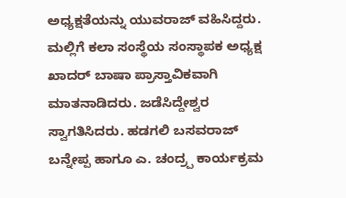ಅಧ್ಯಕ್ಷತೆಯನ್ನು ಯುವರಾಜ್ ವಹಿಸಿದ್ದರು. ಮಲ್ಲಿಗೆ ಕಲಾ ಸಂಸ್ಥೆಯ ಸಂಸ್ಥಾಪಕ ಅಧ್ಯಕ್ಷ ಖಾದರ್ ಬಾಷಾ ಪ್ರಾಸ್ತಾವಿಕವಾಗಿ ಮಾತನಾಡಿದರು. ಜಡೆಸಿದ್ದೇಶ್ವರ ಸ್ವಾಗತಿಸಿದರು. ಹಡಗಲಿ ಬಸವರಾಜ್ ಬನ್ನೇಪ್ಪ ಹಾಗೂ ಎ. ಚಂದ್ರ‍್ಪ ಕಾರ್ಯಕ್ರಮ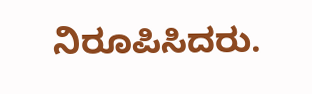ನಿರೂಪಿಸಿದರು.